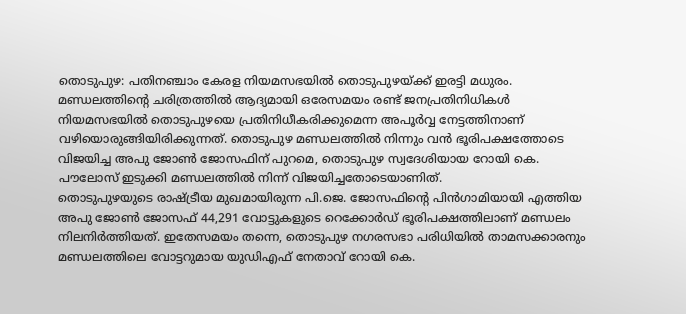തൊടുപുഴ: പതിനഞ്ചാം കേരള നിയമസഭയിൽ തൊടുപുഴയ്ക്ക് ഇരട്ടി മധുരം. മണ്ഡലത്തിന്റെ ചരിത്രത്തിൽ ആദ്യമായി ഒരേസമയം രണ്ട് ജനപ്രതിനിധികൾ നിയമസഭയിൽ തൊടുപുഴയെ പ്രതിനിധീകരിക്കുമെന്ന അപൂർവ്വ നേട്ടത്തിനാണ് വഴിയൊരുങ്ങിയിരിക്കുന്നത്. തൊടുപുഴ മണ്ഡലത്തിൽ നിന്നും വൻ ഭൂരിപക്ഷത്തോടെ വിജയിച്ച അപു ജോൺ ജോസഫിന് പുറമെ, തൊടുപുഴ സ്വദേശിയായ റോയി കെ. പൗലോസ് ഇടുക്കി മണ്ഡലത്തിൽ നിന്ന് വിജയിച്ചതോടെയാണിത്.
തൊടുപുഴയുടെ രാഷ്ട്രീയ മുഖമായിരുന്ന പി.ജെ. ജോസഫിന്റെ പിൻഗാമിയായി എത്തിയ അപു ജോൺ ജോസഫ് 44,291 വോട്ടുകളുടെ റെക്കോർഡ് ഭൂരിപക്ഷത്തിലാണ് മണ്ഡലം നിലനിർത്തിയത്. ഇതേസമയം തന്നെ, തൊടുപുഴ നഗരസഭാ പരിധിയിൽ താമസക്കാരനും മണ്ഡലത്തിലെ വോട്ടറുമായ യുഡിഎഫ് നേതാവ് റോയി കെ.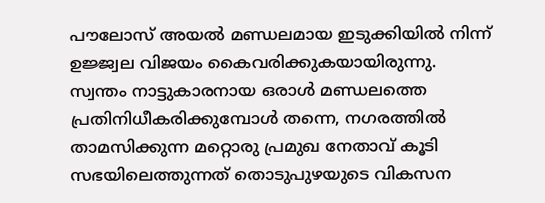പൗലോസ് അയൽ മണ്ഡലമായ ഇടുക്കിയിൽ നിന്ന് ഉജ്ജ്വല വിജയം കൈവരിക്കുകയായിരുന്നു.
സ്വന്തം നാട്ടുകാരനായ ഒരാൾ മണ്ഡലത്തെ പ്രതിനിധീകരിക്കുമ്പോൾ തന്നെ, നഗരത്തിൽ താമസിക്കുന്ന മറ്റൊരു പ്രമുഖ നേതാവ് കൂടി സഭയിലെത്തുന്നത് തൊടുപുഴയുടെ വികസന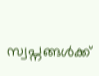സ്വപ്നങ്ങൾക്ക്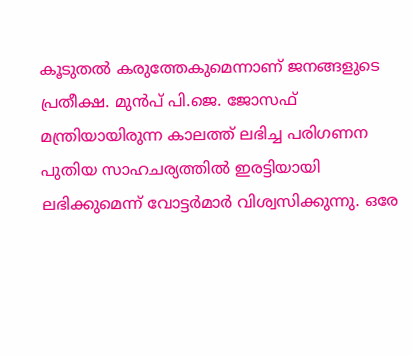കൂടുതൽ കരുത്തേകുമെന്നാണ് ജനങ്ങളുടെ പ്രതീക്ഷ. മുൻപ് പി.ജെ. ജോസഫ് മന്ത്രിയായിരുന്ന കാലത്ത് ലഭിച്ച പരിഗണന പുതിയ സാഹചര്യത്തിൽ ഇരട്ടിയായി ലഭിക്കുമെന്ന് വോട്ടർമാർ വിശ്വസിക്കുന്നു. ഒരേ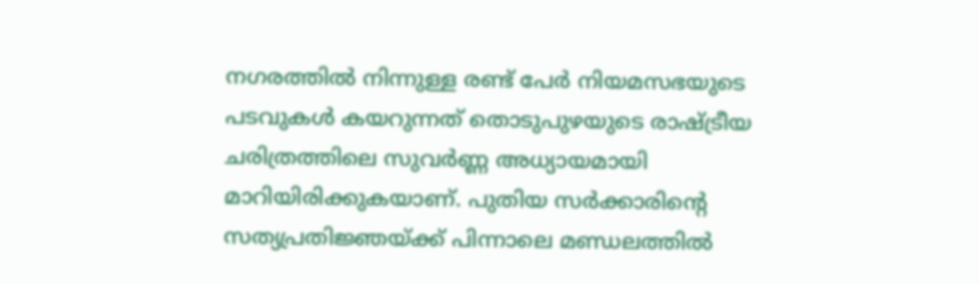നഗരത്തിൽ നിന്നുള്ള രണ്ട് പേർ നിയമസഭയുടെ പടവുകൾ കയറുന്നത് തൊടുപുഴയുടെ രാഷ്ട്രീയ ചരിത്രത്തിലെ സുവർണ്ണ അധ്യായമായി മാറിയിരിക്കുകയാണ്. പുതിയ സർക്കാരിന്റെ സത്യപ്രതിജ്ഞയ്ക്ക് പിന്നാലെ മണ്ഡലത്തിൽ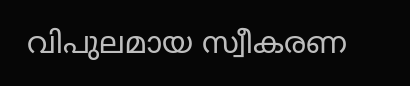വിപുലമായ സ്വീകരണ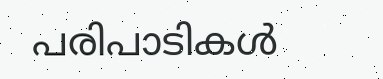പരിപാടികൾ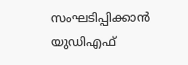സംഘടിപ്പിക്കാൻ യുഡിഎഫ്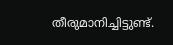തീരുമാനിച്ചിട്ടുണ്ട്.